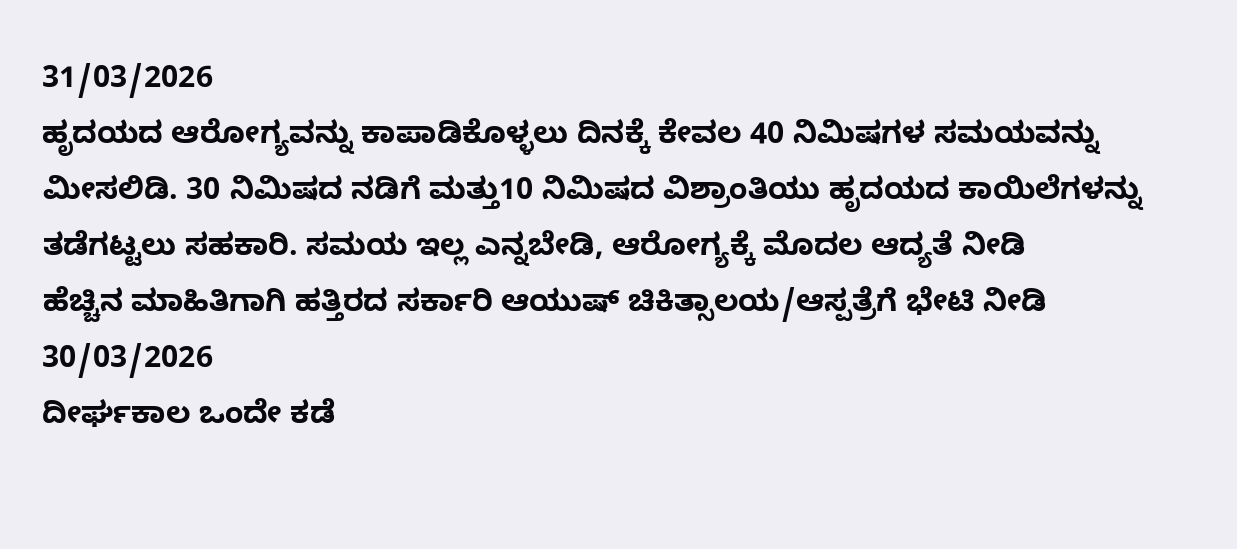31/03/2026
ಹೃದಯದ ಆರೋಗ್ಯವನ್ನು ಕಾಪಾಡಿಕೊಳ್ಳಲು ದಿನಕ್ಕೆ ಕೇವಲ 40 ನಿಮಿಷಗಳ ಸಮಯವನ್ನು ಮೀಸಲಿಡಿ. 30 ನಿಮಿಷದ ನಡಿಗೆ ಮತ್ತು10 ನಿಮಿಷದ ವಿಶ್ರಾಂತಿಯು ಹೃದಯದ ಕಾಯಿಲೆಗಳನ್ನು ತಡೆಗಟ್ಟಲು ಸಹಕಾರಿ. ಸಮಯ ಇಲ್ಲ ಎನ್ನಬೇಡಿ, ಆರೋಗ್ಯಕ್ಕೆ ಮೊದಲ ಆದ್ಯತೆ ನೀಡಿ
ಹೆಚ್ಚಿನ ಮಾಹಿತಿಗಾಗಿ ಹತ್ತಿರದ ಸರ್ಕಾರಿ ಆಯುಷ್ ಚಿಕಿತ್ಸಾಲಯ/ಆಸ್ಪತ್ರೆಗೆ ಭೇಟಿ ನೀಡಿ
30/03/2026
ದೀರ್ಘಕಾಲ ಒಂದೇ ಕಡೆ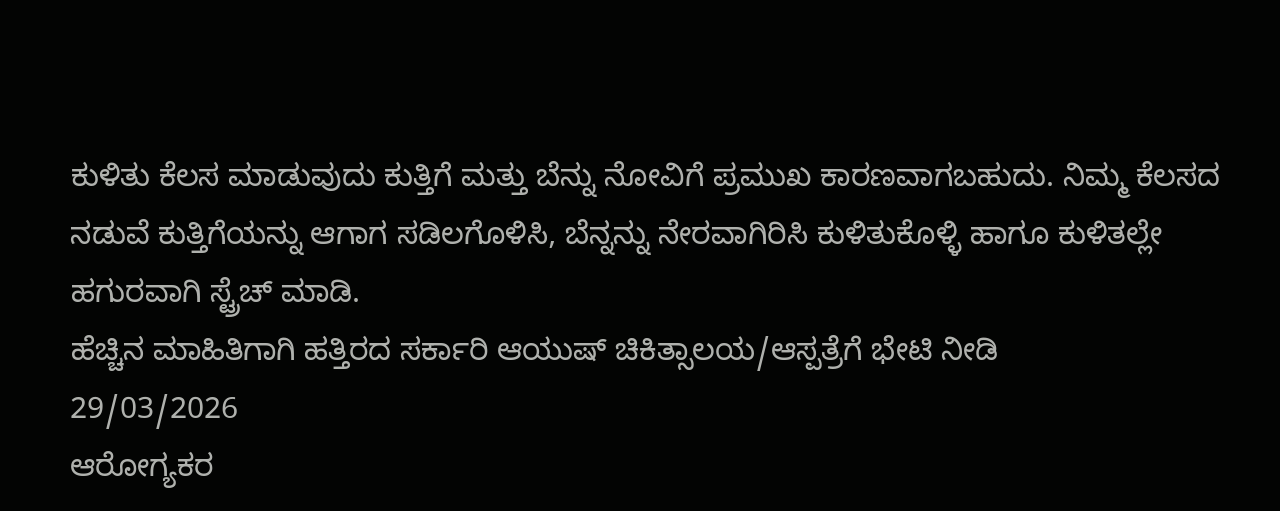ಕುಳಿತು ಕೆಲಸ ಮಾಡುವುದು ಕುತ್ತಿಗೆ ಮತ್ತು ಬೆನ್ನು ನೋವಿಗೆ ಪ್ರಮುಖ ಕಾರಣವಾಗಬಹುದು. ನಿಮ್ಮ ಕೆಲಸದ ನಡುವೆ ಕುತ್ತಿಗೆಯನ್ನು ಆಗಾಗ ಸಡಿಲಗೊಳಿಸಿ, ಬೆನ್ನನ್ನು ನೇರವಾಗಿರಿಸಿ ಕುಳಿತುಕೊಳ್ಳಿ ಹಾಗೂ ಕುಳಿತಲ್ಲೇ ಹಗುರವಾಗಿ ಸ್ಟ್ರೆಚ್ ಮಾಡಿ.
ಹೆಚ್ಚಿನ ಮಾಹಿತಿಗಾಗಿ ಹತ್ತಿರದ ಸರ್ಕಾರಿ ಆಯುಷ್ ಚಿಕಿತ್ಸಾಲಯ/ಆಸ್ಪತ್ರೆಗೆ ಭೇಟಿ ನೀಡಿ
29/03/2026
ಆರೋಗ್ಯಕರ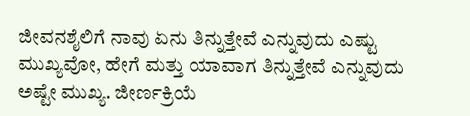ಜೀವನಶೈಲಿಗೆ ನಾವು ಏನು ತಿನ್ನುತ್ತೇವೆ ಎನ್ನುವುದು ಎಷ್ಟು ಮುಖ್ಯವೋ, ಹೇಗೆ ಮತ್ತು ಯಾವಾಗ ತಿನ್ನುತ್ತೇವೆ ಎನ್ನುವುದು ಅಷ್ಟೇ ಮುಖ್ಯ. ಜೀರ್ಣಕ್ರಿಯೆ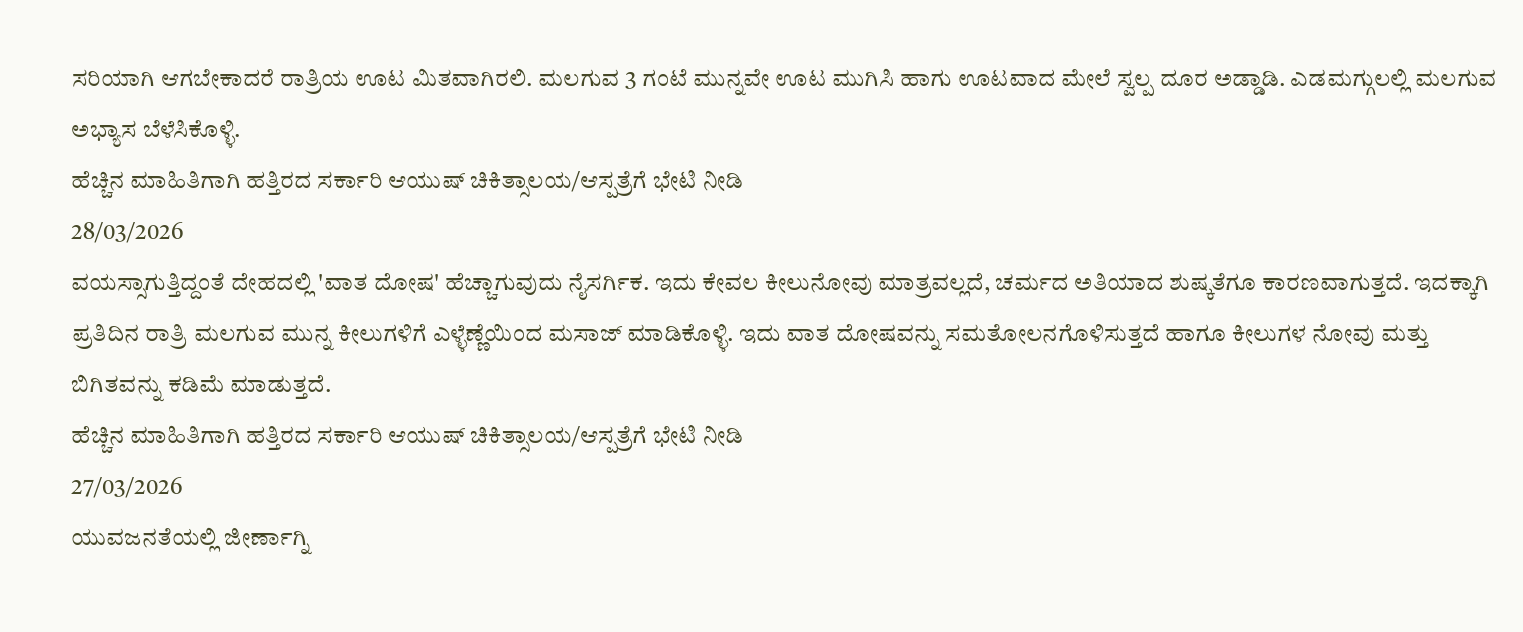ಸರಿಯಾಗಿ ಆಗಬೇಕಾದರೆ ರಾತ್ರಿಯ ಊಟ ಮಿತವಾಗಿರಲಿ. ಮಲಗುವ 3 ಗಂಟೆ ಮುನ್ನವೇ ಊಟ ಮುಗಿಸಿ ಹಾಗು ಊಟವಾದ ಮೇಲೆ ಸ್ವಲ್ಪ ದೂರ ಅಡ್ಡಾಡಿ. ಎಡಮಗ್ಗುಲಲ್ಲಿ ಮಲಗುವ ಅಭ್ಯಾಸ ಬೆಳೆಸಿಕೊಳ್ಳಿ.
ಹೆಚ್ಚಿನ ಮಾಹಿತಿಗಾಗಿ ಹತ್ತಿರದ ಸರ್ಕಾರಿ ಆಯುಷ್ ಚಿಕಿತ್ಸಾಲಯ/ಆಸ್ಪತ್ರೆಗೆ ಭೇಟಿ ನೀಡಿ
28/03/2026
ವಯಸ್ಸಾಗುತ್ತಿದ್ದಂತೆ ದೇಹದಲ್ಲಿ 'ವಾತ ದೋಷ' ಹೆಚ್ಚಾಗುವುದು ನೈಸರ್ಗಿಕ. ಇದು ಕೇವಲ ಕೀಲುನೋವು ಮಾತ್ರವಲ್ಲದೆ, ಚರ್ಮದ ಅತಿಯಾದ ಶುಷ್ಕತೆಗೂ ಕಾರಣವಾಗುತ್ತದೆ. ಇದಕ್ಕಾಗಿ ಪ್ರತಿದಿನ ರಾತ್ರಿ ಮಲಗುವ ಮುನ್ನ ಕೀಲುಗಳಿಗೆ ಎಳ್ಳೆಣ್ಣೆಯಿಂದ ಮಸಾಜ್ ಮಾಡಿಕೊಳ್ಳಿ. ಇದು ವಾತ ದೋಷವನ್ನು ಸಮತೋಲನಗೊಳಿಸುತ್ತದೆ ಹಾಗೂ ಕೀಲುಗಳ ನೋವು ಮತ್ತು ಬಿಗಿತವನ್ನು ಕಡಿಮೆ ಮಾಡುತ್ತದೆ.
ಹೆಚ್ಚಿನ ಮಾಹಿತಿಗಾಗಿ ಹತ್ತಿರದ ಸರ್ಕಾರಿ ಆಯುಷ್ ಚಿಕಿತ್ಸಾಲಯ/ಆಸ್ಪತ್ರೆಗೆ ಭೇಟಿ ನೀಡಿ
27/03/2026
ಯುವಜನತೆಯಲ್ಲಿ ಜೀರ್ಣಾಗ್ನಿ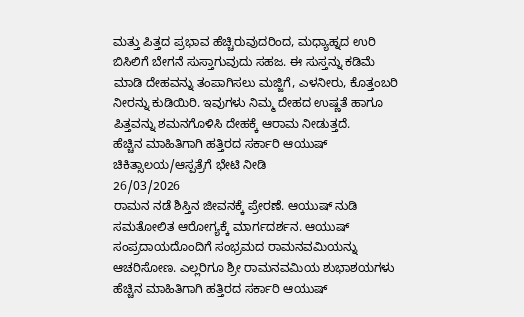ಮತ್ತು ಪಿತ್ತದ ಪ್ರಭಾವ ಹೆಚ್ಚಿರುವುದರಿಂದ, ಮಧ್ಯಾಹ್ನದ ಉರಿ ಬಿಸಿಲಿಗೆ ಬೇಗನೆ ಸುಸ್ತಾಗುವುದು ಸಹಜ. ಈ ಸುಸ್ತನ್ನು ಕಡಿಮೆ ಮಾಡಿ ದೇಹವನ್ನು ತಂಪಾಗಿಸಲು ಮಜ್ಜಿಗೆ, ಎಳನೀರು, ಕೊತ್ತಂಬರಿ ನೀರನ್ನು ಕುಡಿಯಿರಿ. ಇವುಗಳು ನಿಮ್ಮ ದೇಹದ ಉಷ್ಣತೆ ಹಾಗೂ ಪಿತ್ತವನ್ನು ಶಮನಗೊಳಿಸಿ ದೇಹಕ್ಕೆ ಆರಾಮ ನೀಡುತ್ತದೆ.
ಹೆಚ್ಚಿನ ಮಾಹಿತಿಗಾಗಿ ಹತ್ತಿರದ ಸರ್ಕಾರಿ ಆಯುಷ್ ಚಿಕಿತ್ಸಾಲಯ/ಆಸ್ಪತ್ರೆಗೆ ಭೇಟಿ ನೀಡಿ
26/03/2026
ರಾಮನ ನಡೆ ಶಿಸ್ತಿನ ಜೀವನಕ್ಕೆ ಪ್ರೇರಣೆ. ಆಯುಷ್ ನುಡಿ ಸಮತೋಲಿತ ಆರೋಗ್ಯಕ್ಕೆ ಮಾರ್ಗದರ್ಶನ. ಆಯುಷ್ ಸಂಪ್ರದಾಯದೊಂದಿಗೆ ಸಂಭ್ರಮದ ರಾಮನವಮಿಯನ್ನು ಆಚರಿಸೋಣ. ಎಲ್ಲರಿಗೂ ಶ್ರೀ ರಾಮನವಮಿಯ ಶುಭಾಶಯಗಳು
ಹೆಚ್ಚಿನ ಮಾಹಿತಿಗಾಗಿ ಹತ್ತಿರದ ಸರ್ಕಾರಿ ಆಯುಷ್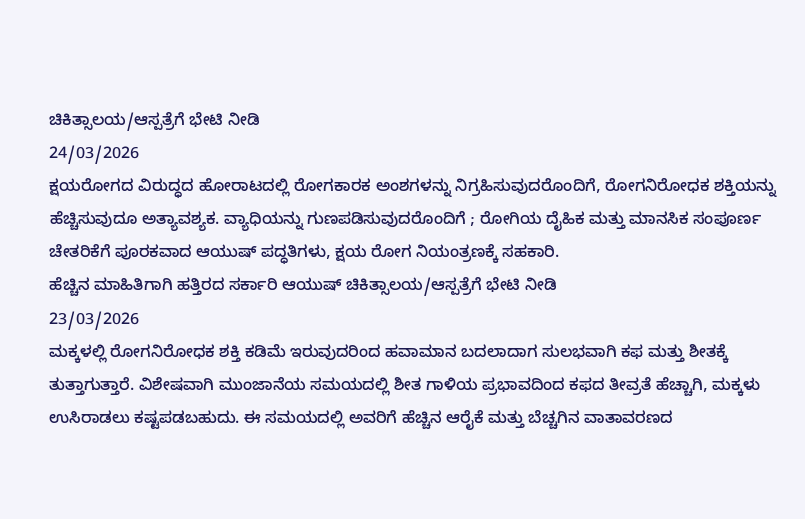ಚಿಕಿತ್ಸಾಲಯ/ಆಸ್ಪತ್ರೆಗೆ ಭೇಟಿ ನೀಡಿ
24/03/2026
ಕ್ಷಯರೋಗದ ವಿರುದ್ಧದ ಹೋರಾಟದಲ್ಲಿ ರೋಗಕಾರಕ ಅಂಶಗಳನ್ನು ನಿಗ್ರಹಿಸುವುದರೊಂದಿಗೆ, ರೋಗನಿರೋಧಕ ಶಕ್ತಿಯನ್ನು ಹೆಚ್ಚಿಸುವುದೂ ಅತ್ಯಾವಶ್ಯಕ. ವ್ಯಾಧಿಯನ್ನು ಗುಣಪಡಿಸುವುದರೊಂದಿಗೆ ; ರೋಗಿಯ ದೈಹಿಕ ಮತ್ತು ಮಾನಸಿಕ ಸಂಪೂರ್ಣ ಚೇತರಿಕೆಗೆ ಪೂರಕವಾದ ಆಯುಷ್ ಪದ್ಧತಿಗಳು, ಕ್ಷಯ ರೋಗ ನಿಯಂತ್ರಣಕ್ಕೆ ಸಹಕಾರಿ.
ಹೆಚ್ಚಿನ ಮಾಹಿತಿಗಾಗಿ ಹತ್ತಿರದ ಸರ್ಕಾರಿ ಆಯುಷ್ ಚಿಕಿತ್ಸಾಲಯ/ಆಸ್ಪತ್ರೆಗೆ ಭೇಟಿ ನೀಡಿ
23/03/2026
ಮಕ್ಕಳಲ್ಲಿ ರೋಗನಿರೋಧಕ ಶಕ್ತಿ ಕಡಿಮೆ ಇರುವುದರಿಂದ ಹವಾಮಾನ ಬದಲಾದಾಗ ಸುಲಭವಾಗಿ ಕಫ ಮತ್ತು ಶೀತಕ್ಕೆ ತುತ್ತಾಗುತ್ತಾರೆ. ವಿಶೇಷವಾಗಿ ಮುಂಜಾನೆಯ ಸಮಯದಲ್ಲಿ ಶೀತ ಗಾಳಿಯ ಪ್ರಭಾವದಿಂದ ಕಫದ ತೀವ್ರತೆ ಹೆಚ್ಚಾಗಿ, ಮಕ್ಕಳು ಉಸಿರಾಡಲು ಕಷ್ಟಪಡಬಹುದು. ಈ ಸಮಯದಲ್ಲಿ ಅವರಿಗೆ ಹೆಚ್ಚಿನ ಆರೈಕೆ ಮತ್ತು ಬೆಚ್ಚಗಿನ ವಾತಾವರಣದ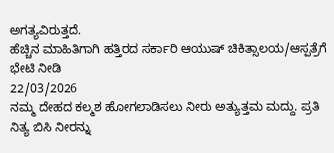ಅಗತ್ಯವಿರುತ್ತದೆ.
ಹೆಚ್ಚಿನ ಮಾಹಿತಿಗಾಗಿ ಹತ್ತಿರದ ಸರ್ಕಾರಿ ಆಯುಷ್ ಚಿಕಿತ್ಸಾಲಯ/ಆಸ್ಪತ್ರೆಗೆ ಭೇಟಿ ನೀಡಿ
22/03/2026
ನಮ್ಮ ದೇಹದ ಕಲ್ಮಶ ಹೋಗಲಾಡಿಸಲು ನೀರು ಅತ್ಯುತ್ತಮ ಮದ್ದು. ಪ್ರತಿ ನಿತ್ಯ ಬಿಸಿ ನೀರನ್ನು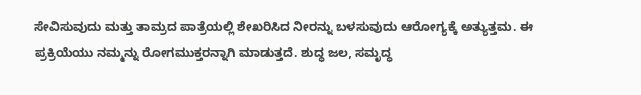ಸೇವಿಸುವುದು ಮತ್ತು ತಾಮ್ರದ ಪಾತ್ರೆಯಲ್ಲಿ ಶೇಖರಿಸಿದ ನೀರನ್ನು ಬಳಸುವುದು ಆರೋಗ್ಯಕ್ಕೆ ಅತ್ಯುತ್ತಮ. ಈ ಪ್ರಕ್ರಿಯೆಯು ನಮ್ಮನ್ನು ರೋಗಮುಕ್ತರನ್ನಾಗಿ ಮಾಡುತ್ತದೆ. ಶುದ್ಧ ಜಲ, ಸಮೃದ್ಧ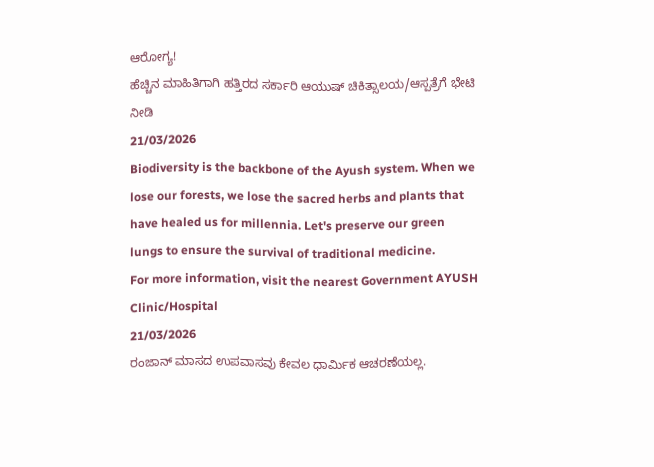ಆರೋಗ್ಯ!
ಹೆಚ್ಚಿನ ಮಾಹಿತಿಗಾಗಿ ಹತ್ತಿರದ ಸರ್ಕಾರಿ ಆಯುಷ್ ಚಿಕಿತ್ಸಾಲಯ/ಆಸ್ಪತ್ರೆಗೆ ಭೇಟಿ ನೀಡಿ
21/03/2026
Biodiversity is the backbone of the Ayush system. When we lose our forests, we lose the sacred herbs and plants that have healed us for millennia. Let's preserve our green lungs to ensure the survival of traditional medicine.
For more information, visit the nearest Government AYUSH Clinic/Hospital
21/03/2026
ರಂಜಾನ್ ಮಾಸದ ಉಪವಾಸವು ಕೇವಲ ಧಾರ್ಮಿಕ ಆಚರಣೆಯಲ್ಲ.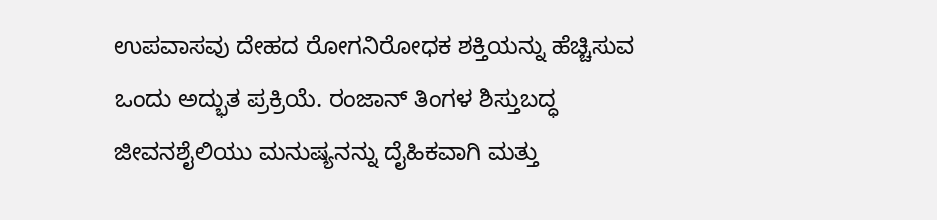ಉಪವಾಸವು ದೇಹದ ರೋಗನಿರೋಧಕ ಶಕ್ತಿಯನ್ನು ಹೆಚ್ಚಿಸುವ ಒಂದು ಅದ್ಭುತ ಪ್ರಕ್ರಿಯೆ. ರಂಜಾನ್ ತಿಂಗಳ ಶಿಸ್ತುಬದ್ಧ ಜೀವನಶೈಲಿಯು ಮನುಷ್ಯನನ್ನು ದೈಹಿಕವಾಗಿ ಮತ್ತು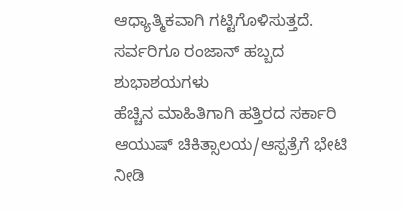ಆಧ್ಯಾತ್ಮಿಕವಾಗಿ ಗಟ್ಟಿಗೊಳಿಸುತ್ತದೆ. ಸರ್ವರಿಗೂ ರಂಜಾನ್ ಹಬ್ಬದ ಶುಭಾಶಯಗಳು
ಹೆಚ್ಚಿನ ಮಾಹಿತಿಗಾಗಿ ಹತ್ತಿರದ ಸರ್ಕಾರಿ ಆಯುಷ್ ಚಿಕಿತ್ಸಾಲಯ/ಆಸ್ಪತ್ರೆಗೆ ಭೇಟಿ ನೀಡಿ